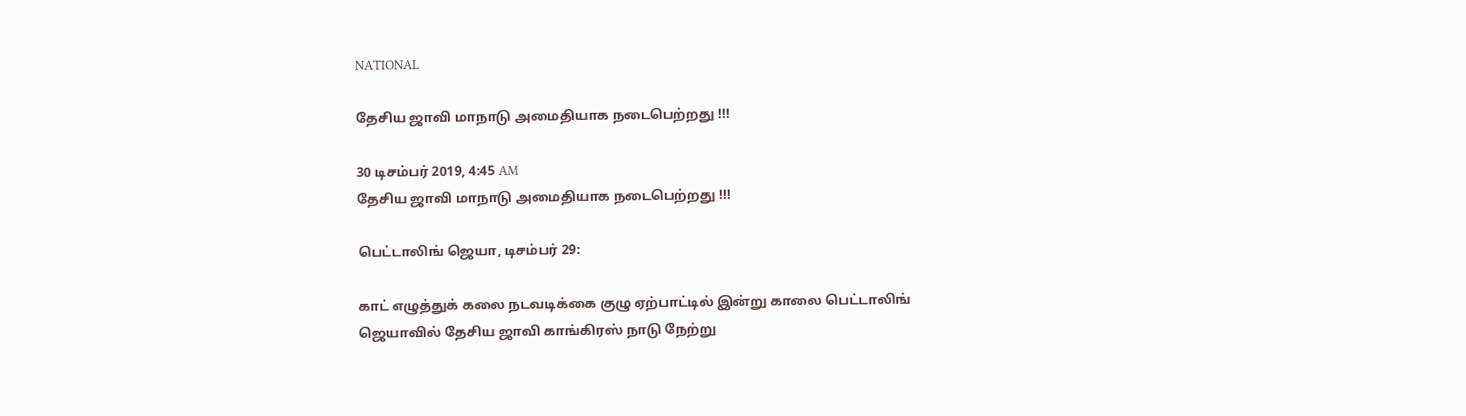NATIONAL

தேசிய ஜாவி மாநாடு அமைதியாக நடைபெற்றது !!!

30 டிசம்பர் 2019, 4:45 AM
தேசிய ஜாவி மாநாடு அமைதியாக நடைபெற்றது !!!

பெட்டாலிங் ஜெயா, டிசம்பர் 29:

காட் எழுத்துக் கலை நடவடிக்கை குழு ஏற்பாட்டில் இன்று காலை பெட்டாலிங் ஜெயாவில் தேசிய ஜாவி காங்கிரஸ் நாடு நேற்று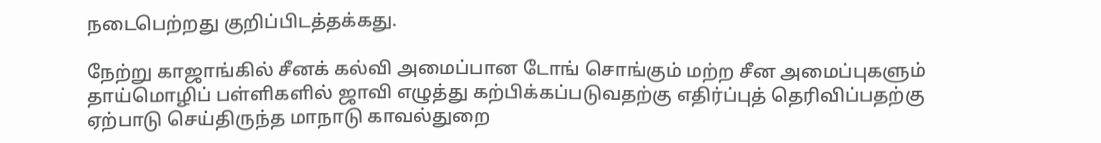நடைபெற்றது குறிப்பிடத்தக்கது.

நேற்று காஜாங்கில் சீனக் கல்வி அமைப்பான டோங் சொங்கும் மற்ற சீன அமைப்புகளும் தாய்மொழிப் பள்ளிகளில் ஜாவி எழுத்து கற்பிக்கப்படுவதற்கு எதிர்ப்புத் தெரிவிப்பதற்கு ஏற்பாடு செய்திருந்த மாநாடு காவல்துறை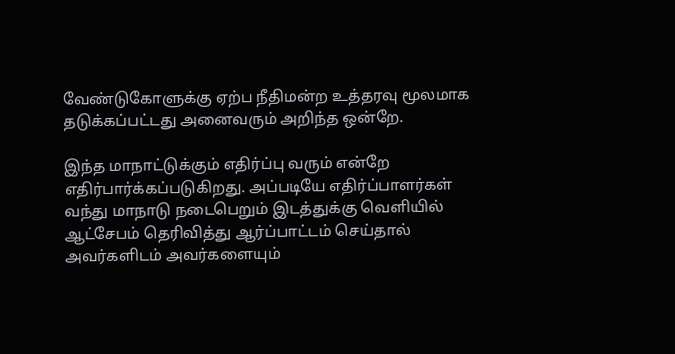வேண்டுகோளுக்கு ஏற்ப நீதிமன்ற உத்தரவு மூலமாக தடுக்கப்பட்டது அனைவரும் அறிந்த ஒன்றே.

இந்த மாநாட்டுக்கும் எதிர்ப்பு வரும் என்றே எதிர்பார்க்கப்படுகிறது. அப்படியே எதிர்ப்பாளர்கள் வந்து மாநாடு நடைபெறும் இடத்துக்கு வெளியில் ஆட்சேபம் தெரிவித்து ஆர்ப்பாட்டம் செய்தால் அவர்களிடம் அவர்களையும்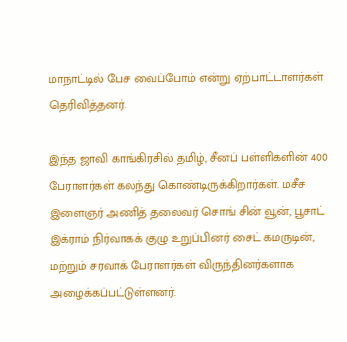மாநாட்டில் பேச வைப்போம் என்று ஏற்பாட்டாளர்கள் தெரிவித்தனர்.

இந்த ஜாவி காங்கிரசில் தமிழ், சீனப் பள்ளிகளின் 400 பேராளர்கள் கலந்து கொண்டிருக்கிறார்கள். மசீச இளைஞர் அணித் தலைவர் சொங் சின் வூன், பூசாட் இக்ராம் நிர்வாகக் குழு உறுப்பினர் சைட் கமருடின், மற்றும் சரவாக் பேராளர்கள் விருந்தினர்களாக அழைக்கப்பட்டுள்ளனர்.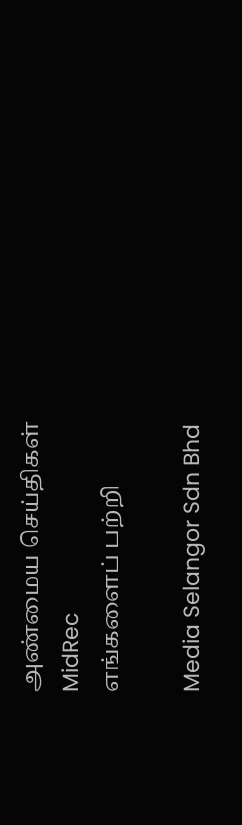அண்மைய செய்திகள்
MidRec
எங்களைப் பற்றி

Media Selangor Sdn Bhd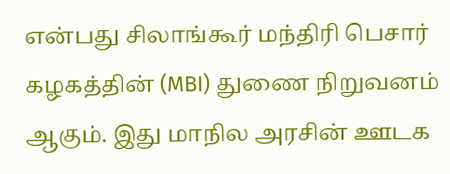என்பது சிலாங்கூர் மந்திரி பெசார் கழகத்தின் (MBI) துணை நிறுவனம் ஆகும். இது மாநில அரசின் ஊடக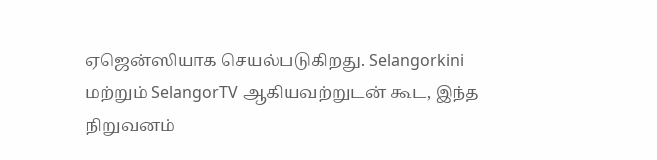ஏஜென்ஸியாக செயல்படுகிறது. Selangorkini மற்றும் SelangorTV ஆகியவற்றுடன் கூட, இந்த நிறுவனம்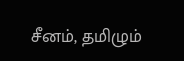சீனம், தமிழும்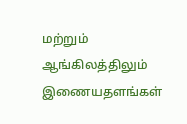மற்றும் ஆங்கிலத்திலும் இணையதளங்கள்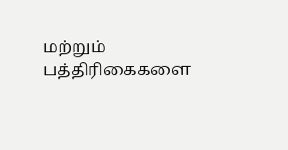மற்றும் பத்திரிகைகளை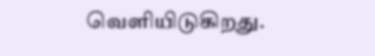வெளியிடுகிறது.